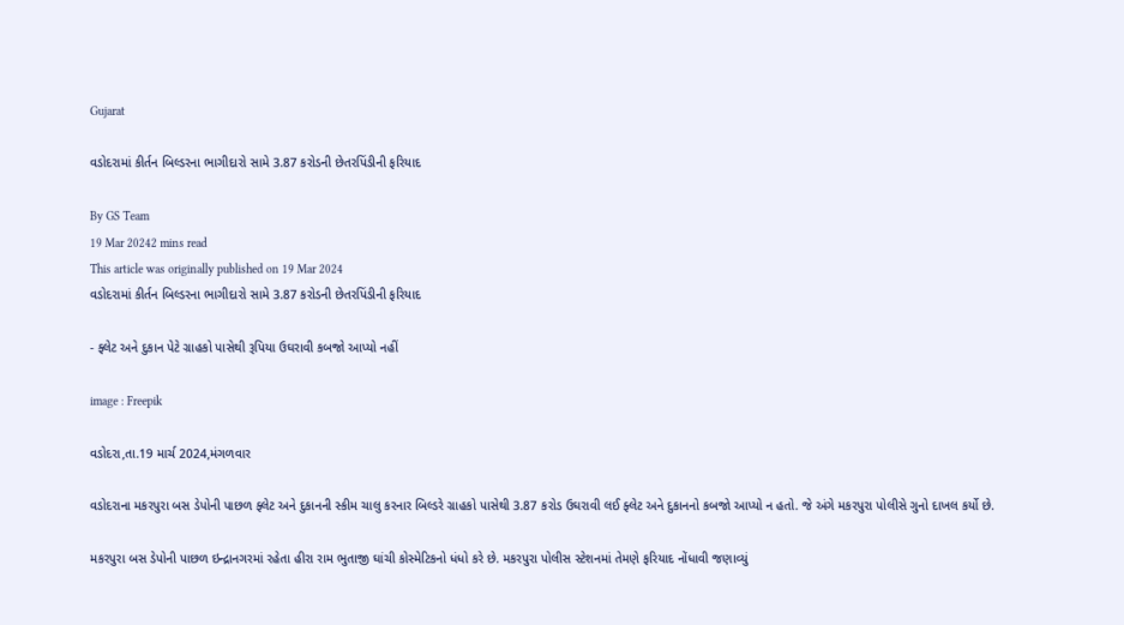Gujarat

વડોદરામાં કીર્તન બિલ્ડરના ભાગીદારો સામે 3.87 કરોડની છેતરપિંડીની ફરિયાદ

By GS Team
19 Mar 20242 mins read
This article was originally published on 19 Mar 2024
વડોદરામાં કીર્તન બિલ્ડરના ભાગીદારો સામે 3.87 કરોડની છેતરપિંડીની ફરિયાદ

- ફ્લેટ અને દુકાન પેટે ગ્રાહકો પાસેથી રૂપિયા ઉઘરાવી કબજો આપ્યો નહીં

image : Freepik

વડોદરા,તા.19 માર્ચ 2024,મંગળવાર

વડોદરાના મકરપુરા બસ ડેપોની પાછળ ફ્લેટ અને દુકાનની સ્કીમ ચાલુ કરનાર બિલ્ડરે ગ્રાહકો પાસેથી 3.87 કરોડ ઉઘરાવી લઈ ફ્લેટ અને દુકાનનો કબજો આપ્યો ન હતો. જે અંગે મકરપુરા પોલીસે ગુનો દાખલ કર્યો છે.

મકરપુરા બસ ડેપોની પાછળ ઇન્દ્રાનગરમાં રહેતા હીરા રામ ભુતાજી ઘાંચી કોસ્મેટિકનો ધંધો કરે છે. મકરપુરા પોલીસ સ્ટેશનમાં તેમણે ફરિયાદ નોંધાવી જણાવ્યું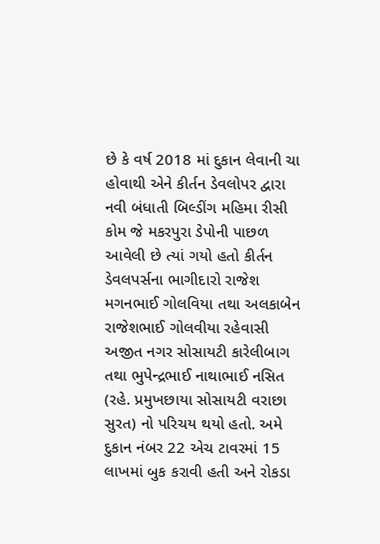છે કે વર્ષ 2018 માં દુકાન લેવાની ચા હોવાથી એને કીર્તન ડેવલોપર દ્વારા નવી બંધાતી બિલ્ડીંગ મહિમા રીસી કોમ જે મકરપુરા ડેપોની પાછળ આવેલી છે ત્યાં ગયો હતો કીર્તન ડેવલપર્સના ભાગીદારો રાજેશ મગનભાઈ ગોલવિયા તથા અલકાબેન રાજેશભાઈ ગોલવીયા રહેવાસી અજીત નગર સોસાયટી કારેલીબાગ તથા ભુપેન્દ્રભાઈ નાથાભાઈ નસિત (રહે. પ્રમુખછાયા સોસાયટી વરાછા સુરત) નો પરિચય થયો હતો. અમે દુકાન નંબર 22 એચ ટાવરમાં 15 લાખમાં બુક કરાવી હતી અને રોકડા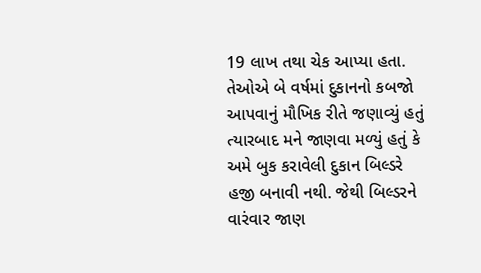19 લાખ તથા ચેક આપ્યા હતા. તેઓએ બે વર્ષમાં દુકાનનો કબજો આપવાનું મૌખિક રીતે જણાવ્યું હતું ત્યારબાદ મને જાણવા મળ્યું હતું કે અમે બુક કરાવેલી દુકાન બિલ્ડરે હજી બનાવી નથી. જેથી બિલ્ડરને વારંવાર જાણ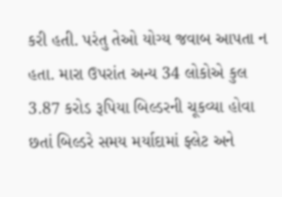કરી હતી. પરંતુ તેઓ યોગ્ય જવાબ આપતા ન હતા. મારા ઉપરાંત અન્ય 34 લોકોએ કુલ 3.87 કરોડ રૂપિયા બિલ્ડરની ચૂકવ્યા હોવા છતાં બિલ્ડરે સમય મર્યાદામાં ફ્લેટ અને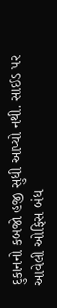દુકાનનો કબજો હજી સુધી આપ્યો નથી. સાઈડ પર આવેલી ઓફિસ બંધ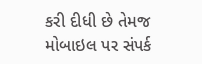કરી દીધી છે તેમજ મોબાઇલ પર સંપર્ક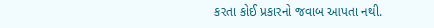કરતા કોઈ પ્રકારનો જવાબ આપતા નથી.